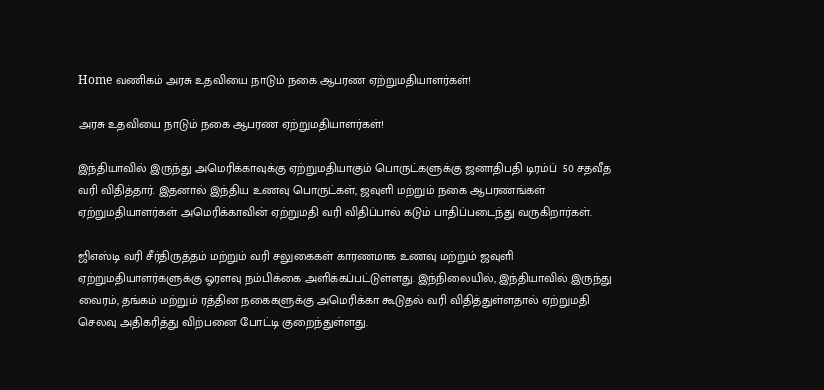Home வணிகம் அரசு உதவியை நாடும் நகை ஆபரண ஏற்றுமதியாளர்கள்!

அரசு உதவியை நாடும் நகை ஆபரண ஏற்றுமதியாளர்கள்!

இந்தியாவில் இருந்து அமெரிக்காவுக்கு ஏற்றுமதியாகும் பொருட்களுக்கு ஜனாதிபதி டிரம்ப்  50 சதவீத வரி விதித்தார். இதனால் இந்திய உணவு பொருட்கள், ஜவுளி மற்றும் நகை ஆபரணங்கள் ஏற்றுமதியாளர்கள் அமெரிக்காவின் ஏற்றுமதி வரி விதிப்பால் கடும் பாதிப்படைந்து வருகிறார்கள்.

ஜிஎஸ்டி வரி சீர்திருத்தம் மற்றும் வரி சலுகைகள் காரணமாக உணவு மற்றும் ஜவுளி ஏற்றுமதியாளர்களுக்கு ஓரளவு நம்பிக்கை அளிக்கப்பட்டுள்ளது. இந்நிலையில், இந்தியாவில் இருந்து வைரம், தங்கம் மற்றும் ரத்தின நகைகளுக்கு அமெரிக்கா கூடுதல் வரி விதித்துள்ளதால் ஏற்றுமதி செலவு அதிகரித்து விற்பனை போட்டி குறைந்துள்ளது.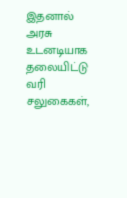இதனால் அரசு உடனடியாக தலையிட்டு வரி சலுகைகள்,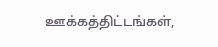ஊக்கத்திட்டங்கள்,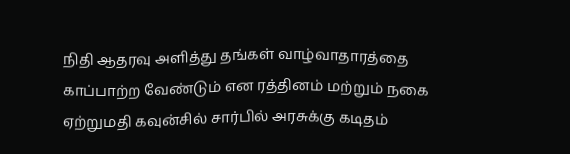நிதி ஆதரவு அளித்து தங்கள் வாழ்வாதாரத்தை காப்பாற்ற வேண்டும் என ரத்தினம் மற்றும் நகை ஏற்றுமதி கவுன்சில் சார்பில் அரசுக்கு கடிதம்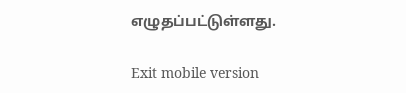எழுதப்பட்டுள்ளது.

Exit mobile version